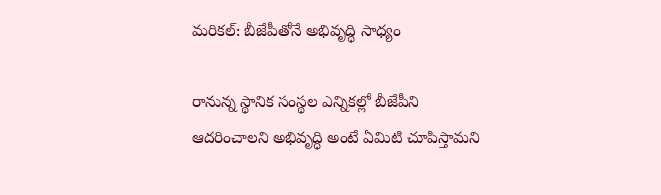మరికల్: బీజేపీతోనే అభివృద్ధి సాధ్యం

రానున్న స్థానిక సంస్థల ఎన్నికల్లో బీజేపీని ఆదరించాలని అభివృద్ధి అంటే ఏమిటి చూపిస్తామని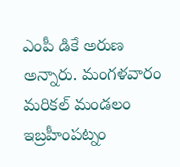ఎంపీ డికే అరుణ అన్నారు. మంగళవారం మరికల్ మండలం ఇబ్రహీంపట్నం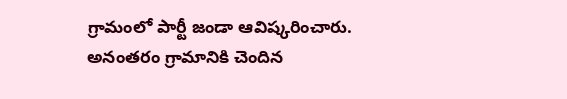గ్రామంలో పార్టీ జండా ఆవిష్కరించారు. అనంతరం గ్రామానికి చెందిన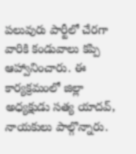పలువురు పార్టీలో చేరగా వారికి కండువాలు కప్పి ఆహ్వానించారు. ఈ కార్యక్రమంలో జిల్లా అధ్యక్షుడు సత్య యాదవ్, నాయకులు పాల్గొన్నారు.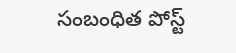సంబంధిత పోస్ట్